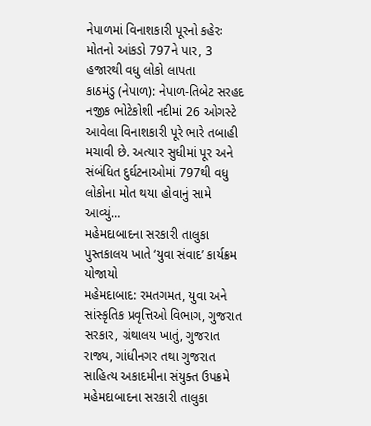નેપાળમાં વિનાશકારી પૂરનો કહેરઃ મોતનો આંકડો 797ને પાર, 3 હજારથી વધુ લોકો લાપતા
કાઠમંડુ (નેપાળ): નેપાળ-તિબેટ સરહદ નજીક ભોટેકોશી નદીમાં 26 ઓગસ્ટે આવેલા વિનાશકારી પૂરે ભારે તબાહી મચાવી છે. અત્યાર સુધીમાં પૂર અને સંબંધિત દુર્ઘટનાઓમાં 797થી વધુ લોકોના મોત થયા હોવાનું સામે આવ્યું…
મહેમદાબાદના સરકારી તાલુકા પુસ્તકાલય ખાતે ‘યુવા સંવાદ’ કાર્યક્રમ યોજાયો
મહેમદાબાદ: રમતગમત, યુવા અને સાંસ્કૃતિક પ્રવૃત્તિઓ વિભાગ, ગુજરાત સરકાર, ગ્રંથાલય ખાતું, ગુજરાત રાજ્ય, ગાંધીનગર તથા ગુજરાત સાહિત્ય અકાદમીના સંયુક્ત ઉપક્રમે મહેમદાબાદના સરકારી તાલુકા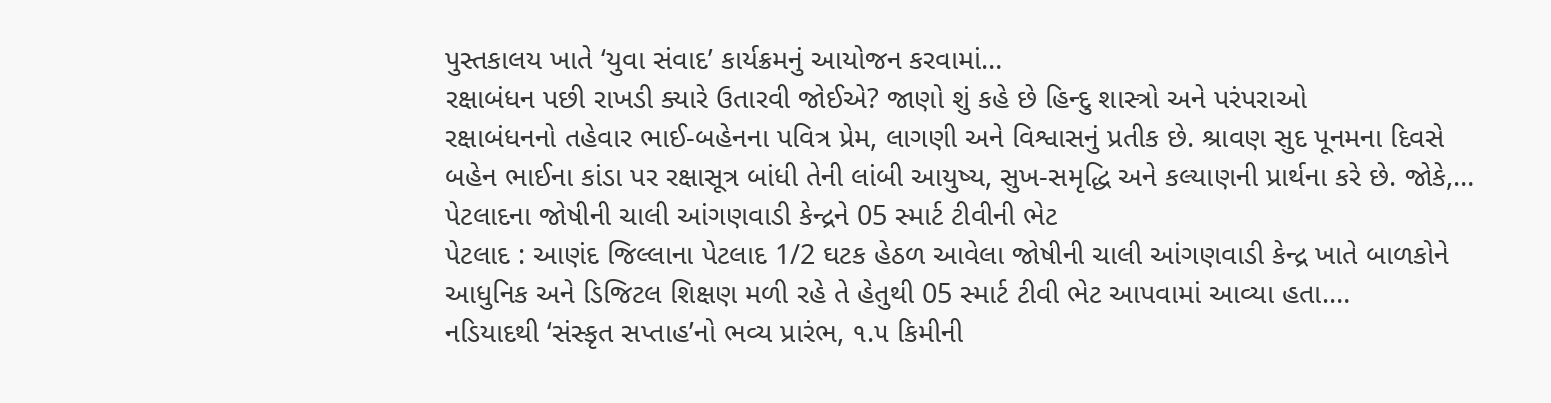પુસ્તકાલય ખાતે ‘યુવા સંવાદ’ કાર્યક્રમનું આયોજન કરવામાં…
રક્ષાબંધન પછી રાખડી ક્યારે ઉતારવી જોઈએ? જાણો શું કહે છે હિન્દુ શાસ્ત્રો અને પરંપરાઓ
રક્ષાબંધનનો તહેવાર ભાઈ-બહેનના પવિત્ર પ્રેમ, લાગણી અને વિશ્વાસનું પ્રતીક છે. શ્રાવણ સુદ પૂનમના દિવસે બહેન ભાઈના કાંડા પર રક્ષાસૂત્ર બાંધી તેની લાંબી આયુષ્ય, સુખ-સમૃદ્ધિ અને કલ્યાણની પ્રાર્થના કરે છે. જોકે,…
પેટલાદના જોષીની ચાલી આંગણવાડી કેન્દ્રને 05 સ્માર્ટ ટીવીની ભેટ
પેટલાદ : આણંદ જિલ્લાના પેટલાદ 1/2 ઘટક હેઠળ આવેલા જોષીની ચાલી આંગણવાડી કેન્દ્ર ખાતે બાળકોને આધુનિક અને ડિજિટલ શિક્ષણ મળી રહે તે હેતુથી 05 સ્માર્ટ ટીવી ભેટ આપવામાં આવ્યા હતા.…
નડિયાદથી ‘સંસ્કૃત સપ્તાહ’નો ભવ્ય પ્રારંભ, ૧.૫ કિમીની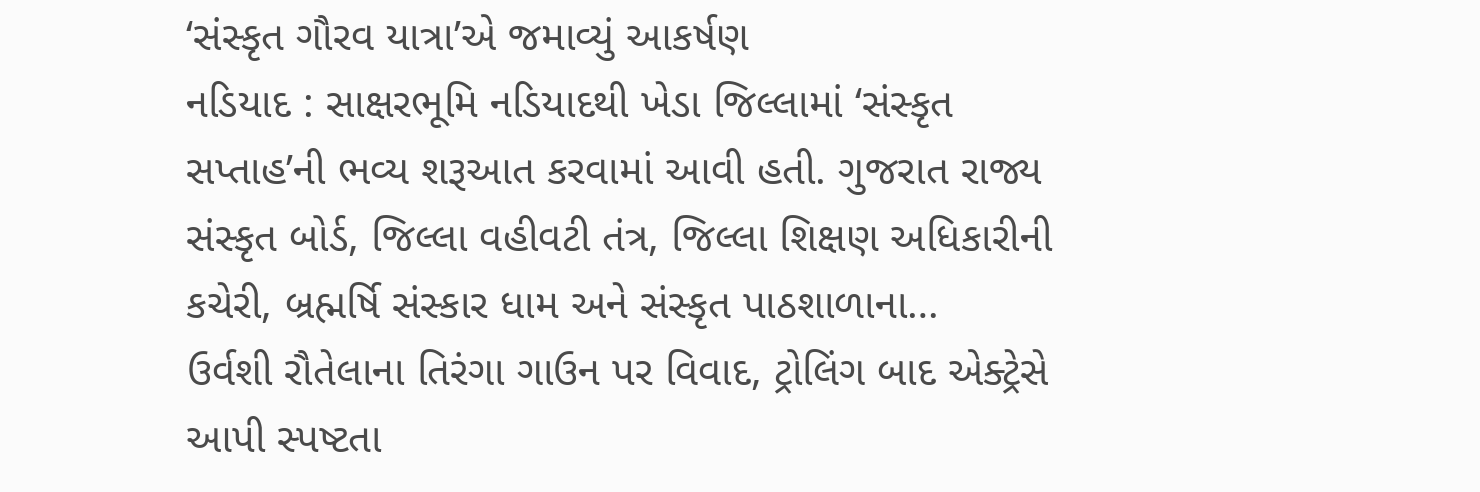‘સંસ્કૃત ગૌરવ યાત્રા’એ જમાવ્યું આકર્ષણ
નડિયાદ : સાક્ષરભૂમિ નડિયાદથી ખેડા જિલ્લામાં ‘સંસ્કૃત સપ્તાહ’ની ભવ્ય શરૂઆત કરવામાં આવી હતી. ગુજરાત રાજ્ય સંસ્કૃત બોર્ડ, જિલ્લા વહીવટી તંત્ર, જિલ્લા શિક્ષણ અધિકારીની કચેરી, બ્રહ્મર્ષિ સંસ્કાર ધામ અને સંસ્કૃત પાઠશાળાના…
ઉર્વશી રૌતેલાના તિરંગા ગાઉન પર વિવાદ, ટ્રોલિંગ બાદ એક્ટ્રેસે આપી સ્પષ્ટતા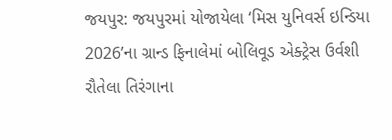જયપુર: જયપુરમાં યોજાયેલા ‘મિસ યુનિવર્સ ઇન્ડિયા 2026’ના ગ્રાન્ડ ફિનાલેમાં બોલિવૂડ એક્ટ્રેસ ઉર્વશી રૌતેલા તિરંગાના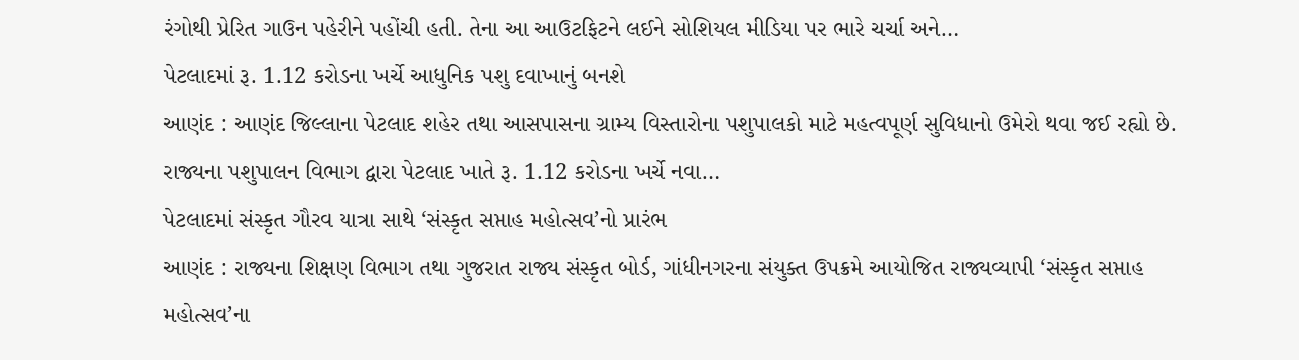રંગોથી પ્રેરિત ગાઉન પહેરીને પહોંચી હતી. તેના આ આઉટફિટને લઈને સોશિયલ મીડિયા પર ભારે ચર્ચા અને…
પેટલાદમાં રૂ. 1.12 કરોડના ખર્ચે આધુનિક પશુ દવાખાનું બનશે
આણંદ : આણંદ જિલ્લાના પેટલાદ શહેર તથા આસપાસના ગ્રામ્ય વિસ્તારોના પશુપાલકો માટે મહત્વપૂર્ણ સુવિધાનો ઉમેરો થવા જઈ રહ્યો છે. રાજ્યના પશુપાલન વિભાગ દ્વારા પેટલાદ ખાતે રૂ. 1.12 કરોડના ખર્ચે નવા…
પેટલાદમાં સંસ્કૃત ગૌરવ યાત્રા સાથે ‘સંસ્કૃત સપ્તાહ મહોત્સવ’નો પ્રારંભ
આણંદ : રાજ્યના શિક્ષણ વિભાગ તથા ગુજરાત રાજ્ય સંસ્કૃત બોર્ડ, ગાંધીનગરના સંયુક્ત ઉપક્રમે આયોજિત રાજ્યવ્યાપી ‘સંસ્કૃત સપ્તાહ મહોત્સવ’ના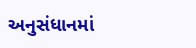અનુસંધાનમાં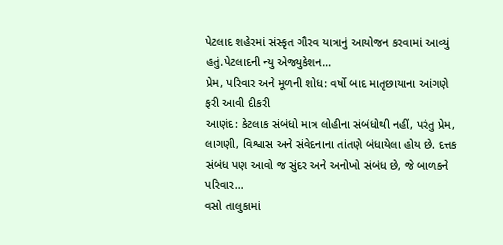પેટલાદ શહેરમાં સંસ્કૃત ગૌરવ યાત્રાનું આયોજન કરવામાં આવ્યું હતું.પેટલાદની ન્યુ એજ્યુકેશન…
પ્રેમ, પરિવાર અને મૂળની શોધ: વર્ષો બાદ માતૃછાયાના આંગણે ફરી આવી દીકરી
આણંદ: કેટલાક સંબંધો માત્ર લોહીના સંબંધોથી નહીં, પરંતુ પ્રેમ, લાગણી, વિશ્વાસ અને સંવેદનાના તાંતણે બંધાયેલા હોય છે. દત્તક સંબંધ પણ આવો જ સુંદર અને અનોખો સંબંધ છે, જે બાળકને પરિવાર…
વસો તાલુકામાં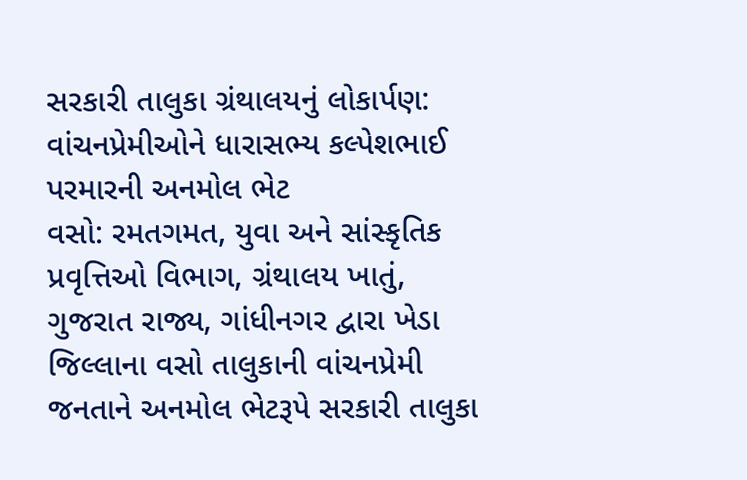સરકારી તાલુકા ગ્રંથાલયનું લોકાર્પણ: વાંચનપ્રેમીઓને ધારાસભ્ય કલ્પેશભાઈ પરમારની અનમોલ ભેટ
વસો: રમતગમત, યુવા અને સાંસ્કૃતિક પ્રવૃત્તિઓ વિભાગ, ગ્રંથાલય ખાતું, ગુજરાત રાજ્ય, ગાંધીનગર દ્વારા ખેડા જિલ્લાના વસો તાલુકાની વાંચનપ્રેમી જનતાને અનમોલ ભેટરૂપે સરકારી તાલુકા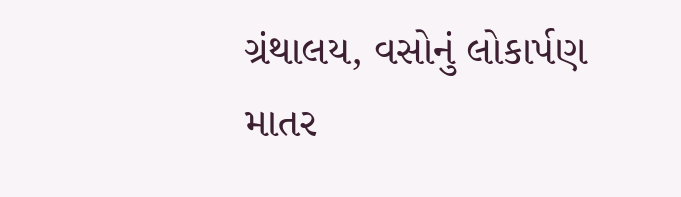ગ્રંથાલય, વસોનું લોકાર્પણ માતર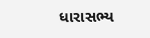ધારાસભ્ય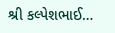શ્રી કલ્પેશભાઈ…